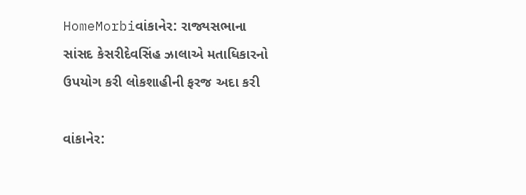HomeMorbiવાંકાનેર: રાજ્યસભાના સાંસદ કેસરીદેવસિંહ ઝાલાએ મતાધિકારનો ઉપયોગ કરી લોકશાહીની ફરજ અદા કરી

વાંકાનેર: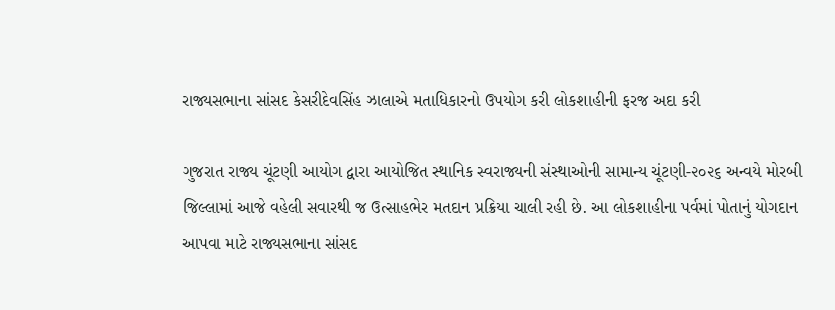રાજ્યસભાના સાંસદ કેસરીદેવસિંહ ઝાલાએ મતાધિકારનો ઉપયોગ કરી લોકશાહીની ફરજ અદા કરી

ગુજરાત રાજ્ય ચૂંટણી આયોગ દ્વારા આયોજિત સ્થાનિક સ્વરાજ્યની સંસ્થાઓની સામાન્ય ચૂંટણી-૨૦૨૬ અન્વયે મોરબી જિલ્લામાં આજે વહેલી સવારથી જ ઉત્સાહભેર મતદાન પ્રક્રિયા ચાલી રહી છે. આ લોકશાહીના પર્વમાં પોતાનું યોગદાન આપવા માટે રાજ્યસભાના સાંસદ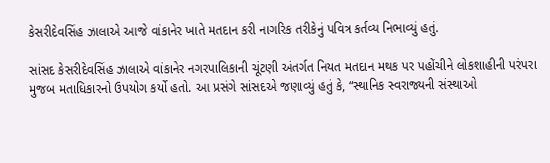કેસરીદેવસિંહ ઝાલાએ આજે વાંકાનેર ખાતે મતદાન કરી નાગરિક તરીકેનું પવિત્ર કર્તવ્ય નિભાવ્યું હતું.

સાંસદ કેસરીદેવસિંહ ઝાલાએ વાંકાનેર નગરપાલિકાની ચૂંટણી અંતર્ગત નિયત મતદાન મથક પર પહોંચીને લોકશાહીની પરંપરા મુજબ મતાધિકારનો ઉપયોગ કર્યો હતો. આ પ્રસંગે સાંસદએ જણાવ્યું હતું કે, “સ્થાનિક સ્વરાજ્યની સંસ્થાઓ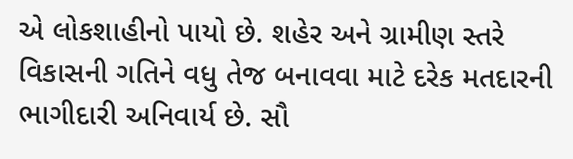એ લોકશાહીનો પાયો છે. શહેર અને ગ્રામીણ સ્તરે વિકાસની ગતિને વધુ તેજ બનાવવા માટે દરેક મતદારની ભાગીદારી અનિવાર્ય છે. સૌ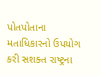પોતપોતાના મતાધિકારનો ઉપયોગ કરી સશક્ત રાષ્ટ્રના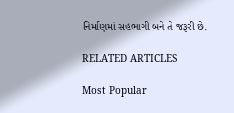નિર્માણમાં સહભાગી બને તે જરૂરી છે.

RELATED ARTICLES

Most Popular